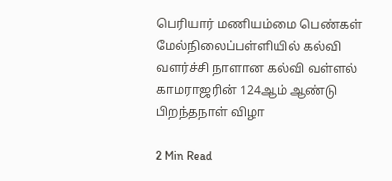பெரியார் மணியம்மை பெண்கள் மேல்நிலைப்பள்ளியில் கல்வி வளர்ச்சி நாளான கல்வி வள்ளல் காமராஜரின் 124ஆம் ஆண்டு பிறந்தநாள் விழா

2 Min Read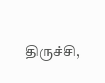திருச்சி,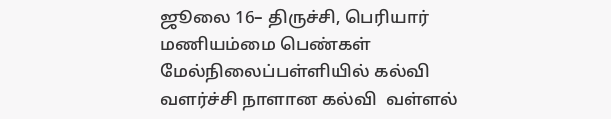ஜூலை 16– திருச்சி, பெரியார் மணியம்மை பெண்கள் மேல்நிலைப்பள்ளியில் கல்வி வளர்ச்சி நாளான கல்வி  வள்ளல்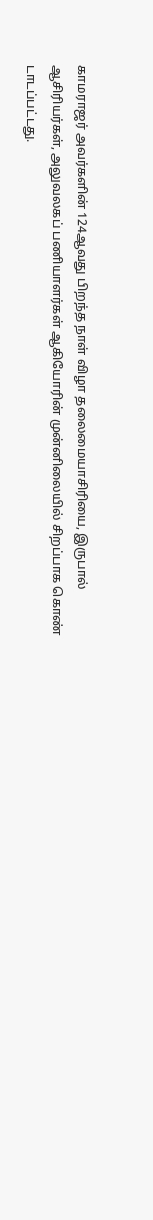காமராஜர் அவர்களின் 124ஆவது பிறந்த நாள் விழா தலைமையாசிரியை, இருபால் ஆசிரியர்கள், அலுவலகப் பணியாளர்கள் ஆகியோரின் முன்னிலையில் சிறப்பாக கொண் டாடப்பட்டது.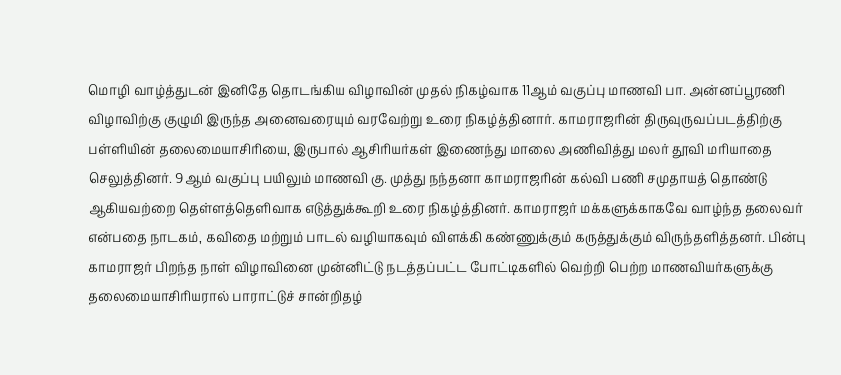மொழி வாழ்த்துடன் இனிதே தொடங்கிய விழாவின் முதல் நிகழ்வாக 11ஆம் வகுப்பு மாணவி பா. அன்னப்பூரணி விழாவிற்கு குழுமி இருந்த அனைவரையும் வரவேற்று உரை நிகழ்த்தினார். காமராஜரின் திருவுருவப்படத்திற்கு பள்ளியின் தலைமையாசிரியை, இருபால் ஆசிரியர்கள் இணைந்து மாலை அணிவித்து மலர் தூவி மரியாதை செலுத்தினர். 9ஆம் வகுப்பு பயிலும் மாணவி கு. முத்து நந்தனா காமராஜரின் கல்வி பணி சமுதாயத் தொண்டு ஆகியவற்றை தெள்ளத்தெளிவாக எடுத்துக்கூறி உரை நிகழ்த்தினர். காமராஜர் மக்களுக்காகவே வாழ்ந்த தலைவர் என்பதை நாடகம், கவிதை மற்றும் பாடல் வழியாகவும் விளக்கி கண்ணுக்கும் கருத்துக்கும் விருந்தளித்தனர். பின்பு காமராஜர் பிறந்த நாள் விழாவினை முன்னிட்டு நடத்தப்பட்ட போட்டிகளில் வெற்றி பெற்ற மாணவியர்களுக்கு தலைமையாசிரியரால் பாராட்டுச் சான்றிதழ்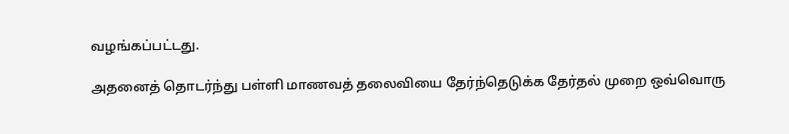வழங்கப்பட்டது.

அதனைத் தொடர்ந்து பள்ளி மாணவத் தலைவியை தேர்ந்தெடுக்க தேர்தல் முறை ஒவ்வொரு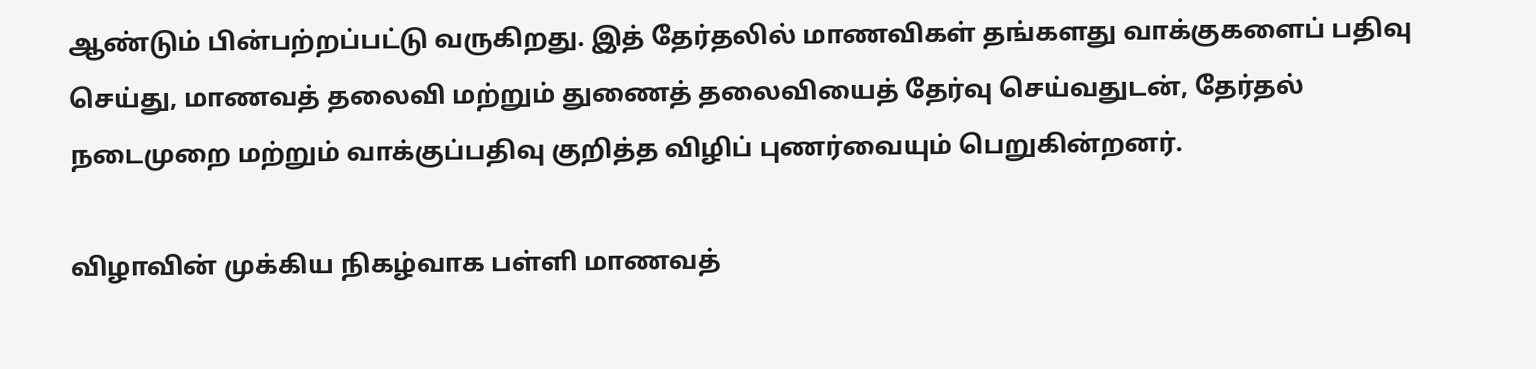ஆண்டும் பின்பற்றப்பட்டு வருகிறது. இத் தேர்தலில் மாணவிகள் தங்களது வாக்குகளைப் பதிவு செய்து, மாணவத் தலைவி மற்றும் துணைத் தலைவியைத் தேர்வு செய்வதுடன், தேர்தல் நடைமுறை மற்றும் வாக்குப்பதிவு குறித்த விழிப் புணர்வையும் பெறுகின்றனர்.

விழாவின் முக்கிய நிகழ்வாக பள்ளி மாணவத்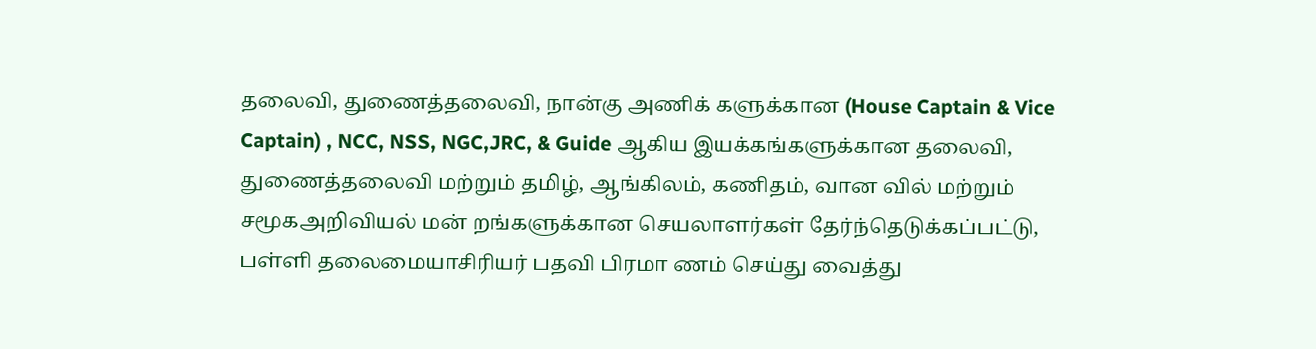தலைவி, துணைத்தலைவி, நான்கு அணிக் களுக்கான (House Captain & Vice Captain) , NCC, NSS, NGC,JRC, & Guide ஆகிய இயக்கங்களுக்கான தலைவி, துணைத்தலைவி மற்றும் தமிழ், ஆங்கிலம், கணிதம், வான வில் மற்றும் சமூகஅறிவியல் மன் றங்களுக்கான செயலாளர்கள் தேர்ந்தெடுக்கப்பட்டு, பள்ளி தலைமையாசிரியர் பதவி பிரமா ணம் செய்து வைத்து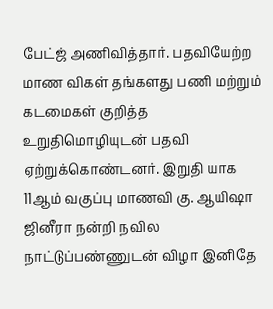பேட்ஜ் அணிவித்தார். பதவியேற்ற மாண விகள் தங்களது பணி மற்றும் கடமைகள் குறித்த உறுதிமொழியுடன் பதவி ஏற்றுக்கொண்டனர். இறுதி யாக 11ஆம் வகுப்பு மாணவி கு. ஆயிஷா ஜினீரா நன்றி நவில நாட்டுப்பண்ணுடன் விழா இனிதே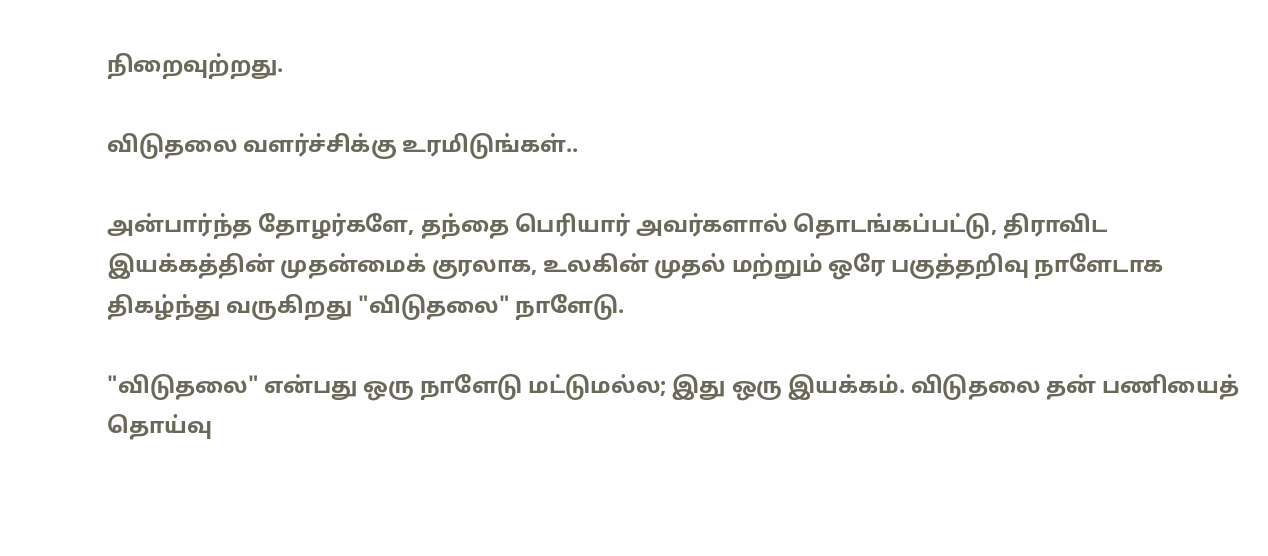நிறைவுற்றது.

விடுதலை வளர்ச்சிக்கு உரமிடுங்கள்..

அன்பார்ந்த தோழர்களே, தந்தை பெரியார் அவர்களால் தொடங்கப்பட்டு, திராவிட இயக்கத்தின் முதன்மைக் குரலாக, உலகின் முதல் மற்றும் ஒரே பகுத்தறிவு நாளேடாக திகழ்ந்து வருகிறது "விடுதலை" நாளேடு.

"விடுதலை" என்பது ஒரு நாளேடு மட்டுமல்ல; இது ஒரு இயக்கம். விடுதலை தன் பணியைத் தொய்வு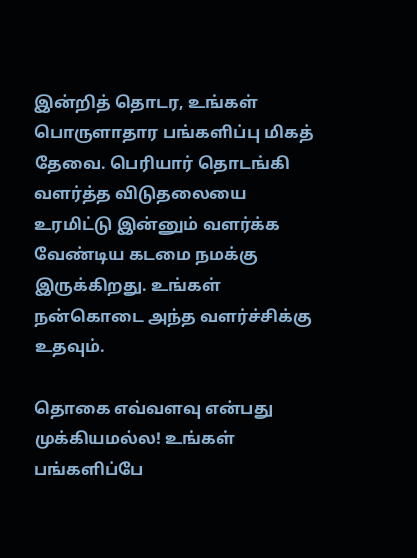இன்றித் தொடர, உங்கள் பொருளாதார பங்களிப்பு மிகத் தேவை. பெரியார் தொடங்கி வளர்த்த விடுதலையை உரமிட்டு இன்னும் வளர்க்க வேண்டிய கடமை நமக்கு இருக்கிறது. உங்கள் நன்கொடை அந்த வளர்ச்சிக்கு உதவும்.

தொகை எவ்வளவு என்பது முக்கியமல்ல! உங்கள் பங்களிப்பே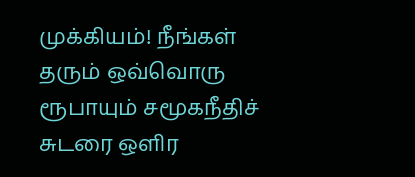முக்கியம்! நீங்கள் தரும் ஒவ்வொரு ரூபாயும் சமூகநீதிச் சுடரை ஒளிர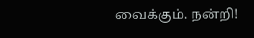வைக்கும். நன்றி!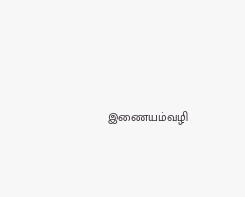இணையம்வழி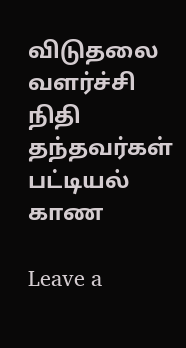விடுதலை வளர்ச்சி நிதி தந்தவர்கள் பட்டியல் காண

Leave a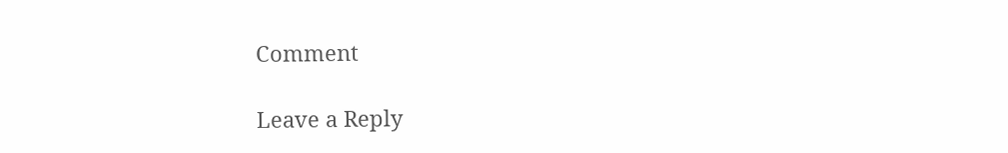Comment

Leave a Reply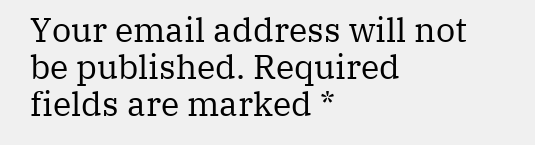Your email address will not be published. Required fields are marked *